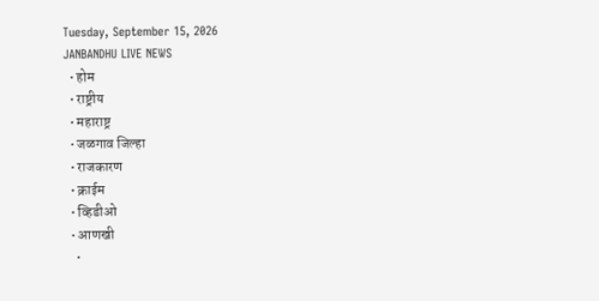Tuesday, September 15, 2026
JANBANDHU LIVE NEWS
  • होम
  • राष्ट्रीय
  • महाराष्ट्र
  • जळगाव जिल्हा
  • राजकारण
  • क्राईम
  • व्हिडीओ
  • आणखी
    •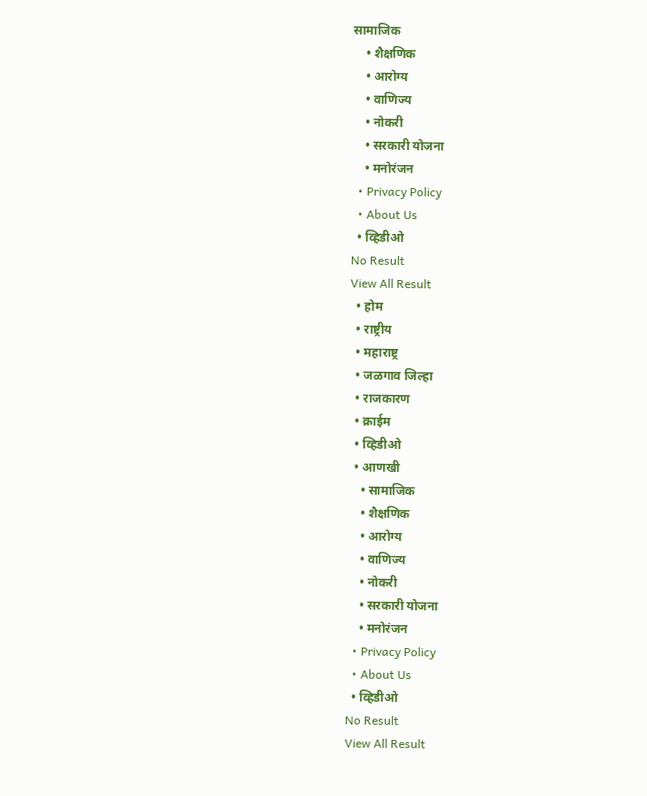सामाजिक
    • शैक्षणिक
    • आरोग्य
    • वाणिज्य
    • नोकरी
    • सरकारी योजना
    • मनोरंजन
  • Privacy Policy
  • About Us
  • व्हिडीओ
No Result
View All Result
  • होम
  • राष्ट्रीय
  • महाराष्ट्र
  • जळगाव जिल्हा
  • राजकारण
  • क्राईम
  • व्हिडीओ
  • आणखी
    • सामाजिक
    • शैक्षणिक
    • आरोग्य
    • वाणिज्य
    • नोकरी
    • सरकारी योजना
    • मनोरंजन
  • Privacy Policy
  • About Us
  • व्हिडीओ
No Result
View All Result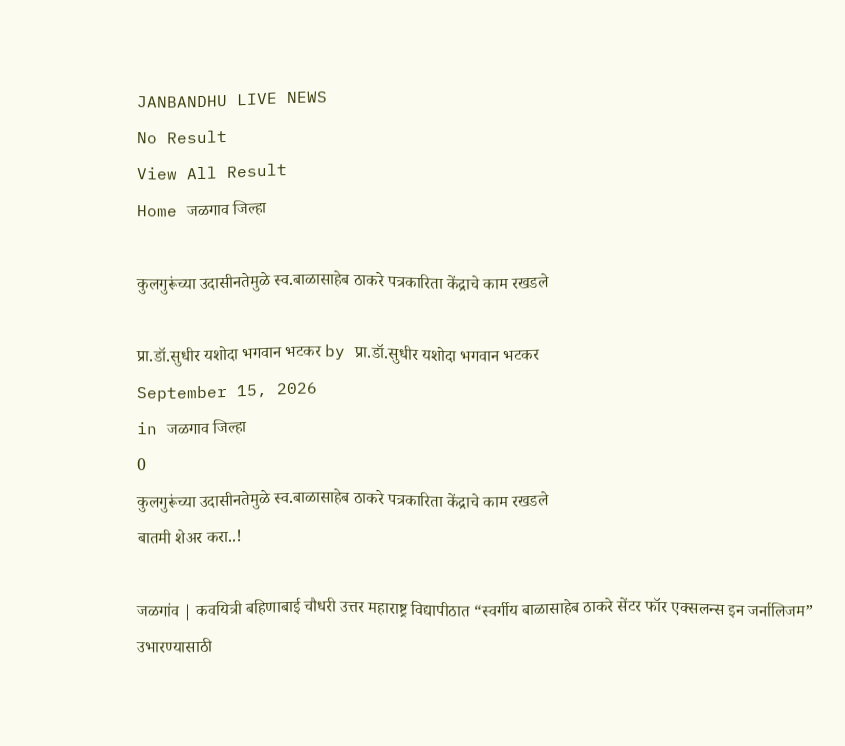JANBANDHU LIVE NEWS
No Result
View All Result
Home जळगाव जिल्हा

कुलगुरूंच्या उदासीनतेमुळे स्व.बाळासाहेब ठाकरे पत्रकारिता केंद्राचे काम रखडले

प्रा.डॉ.सुधीर यशोदा भगवान भटकर by प्रा.डॉ.सुधीर यशोदा भगवान भटकर
September 15, 2026
in जळगाव जिल्हा
0
कुलगुरूंच्या उदासीनतेमुळे स्व.बाळासाहेब ठाकरे पत्रकारिता केंद्राचे काम रखडले
बातमी शेअर करा..!

जळगांव | कवयित्री बहिणाबाई चौधरी उत्तर महाराष्ट्र विद्यापीठात “स्वर्गीय बाळासाहेब ठाकरे सेंटर फॉर एक्सलन्स इन जर्नालिजम” उभारण्यासाठी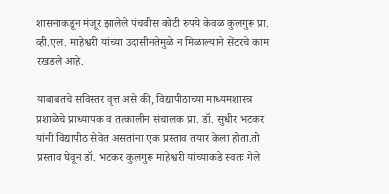शासनाकडून मंजूर झालेले पंचवीस कोटी रुपये केवळ कुलगुरू प्रा. व्ही.एल. माहेश्वरी यांच्या उदासीनतेमुळे न मिळाल्याने सेंटरचे काम रखडले आहे.

याबाबतचे सविस्तर वृत्त असे की, विद्यापीठाच्या माध्यमशास्त्र प्रशाळेचे प्राध्यापक व तत्कालीन संचालक प्रा. डॉ. सुधीर भटकर यांनी विद्यापीठ सेवेत असतांना एक प्रस्ताव तयार केला होता.तो प्रस्ताव घेवून डॉ. भटकर कुलगुरू माहेश्वरी यांच्याकडे स्वतः गेले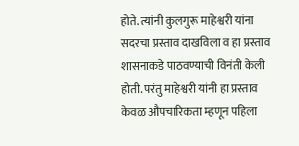होते. त्यांनी कुलगुरू माहेश्वरी यांना सदरचा प्रस्ताव दाखविला व हा प्रस्ताव शासनाकडे पाठवण्याची विनंती केली होती. परंतु माहेश्वरी यांनी हा प्रस्ताव केवळ औपचारिकता म्हणून पहिला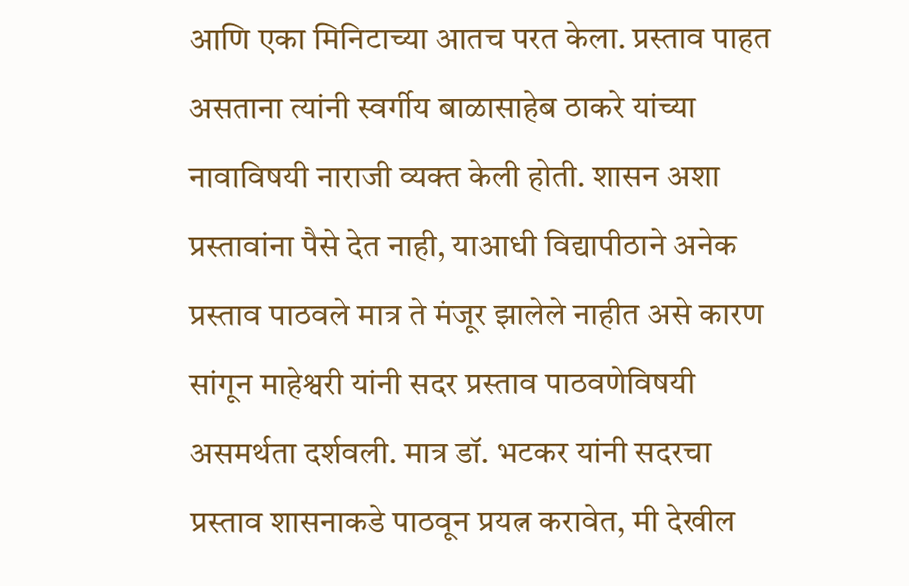आणि एका मिनिटाच्या आतच परत केला. प्रस्ताव पाहत असताना त्यांनी स्वर्गीय बाळासाहेब ठाकरे यांच्या नावाविषयी नाराजी व्यक्त केली होती. शासन अशा प्रस्तावांना पैसे देत नाही, याआधी विद्यापीठाने अनेक प्रस्ताव पाठवले मात्र ते मंजूर झालेले नाहीत असे कारण सांगून माहेश्वरी यांनी सदर प्रस्ताव पाठवणेविषयी असमर्थता दर्शवली. मात्र डॉ. भटकर यांनी सदरचा प्रस्ताव शासनाकडे पाठवून प्रयत्न करावेत, मी देखील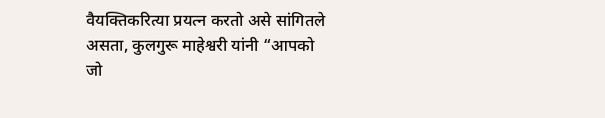वैयक्तिकरित्या प्रयत्न करतो असे सांगितले असता, कुलगुरू माहेश्वरी यांनी “आपको जो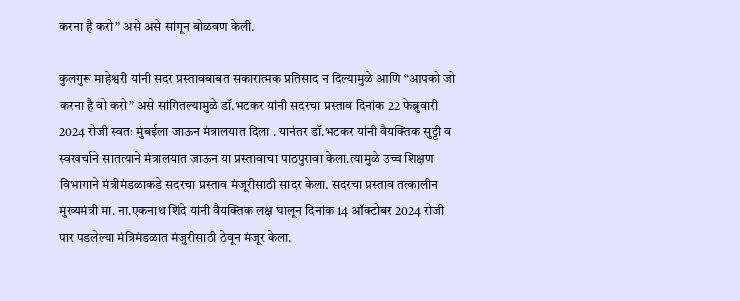करना है करो” असे असे सांगून बोळवण केली.

कुलगुरू माहेश्वरी यांनी सदर प्रस्तावबाबत सकारात्मक प्रतिसाद न दिल्यामुळे आणि “आपको जो करना है वो करो” असे सांगितल्यामुळे डॉ.भटकर यांनी सदरचा प्रस्ताव दिनांक 22 फेब्रुवारी 2024 रोजी स्वतः मुंबईला जाऊन मंत्रालयात दिला . यानंतर डॉ.भटकर यांनी वैयक्तिक सुट्टी व स्वखर्चाने सातत्याने मंत्रालयात जाऊन या प्रस्तावाचा पाठपुरावा केला.त्यामुळे उच्च शिक्षण विभागाने मंत्रीमंडळाकडे सदरचा प्रस्ताव मंजूरीसाठी सादर केला. सदरचा प्रस्ताव तत्कालीन मुख्यमंत्री मा. ना.एकनाथ शिंदे यांनी वैयक्तिक लक्ष घालून दिनांक 14 ऑक्टोबर 2024 रोजी पार पडलेल्या मंत्रिमंडळात मंजुरीसाठी ठेवून मंजूर केला.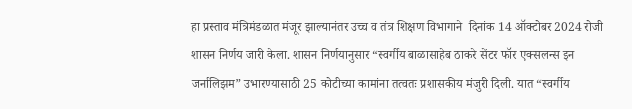हा प्रस्ताव मंत्रिमंडळात मंजूर झाल्यानंतर उच्च व तंत्र शिक्षण विभागाने  दिनांक 14 ऑक्टोबर 2024 रोजी शासन निर्णय जारी केला. शासन निर्णयानुसार “स्वर्गीय बाळासाहेब ठाकरे सेंटर फॉर एक्सलन्स इन जर्नालिझम” उभारण्यासाठी 25 कोटीच्या कामांना तत्वतः प्रशासकीय मंजुरी दिली. यात “स्वर्गीय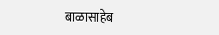बाळासाहेब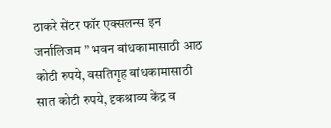ठाकरे सेंटर फॉर एक्सलन्स इन जर्नालिजम ” भवन बांधकामासाठी आठ कोटी रुपये, वसतिगृह बांधकामासाठी सात कोटी रुपये, दृकश्राव्य केंद्र व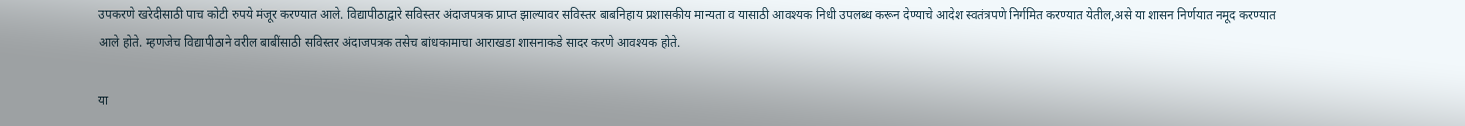उपकरणे खरेदीसाठी पाच कोटी रुपये मंजूर करण्यात आले. विद्यापीठाद्वारे सविस्तर अंदाजपत्रक प्राप्त झाल्यावर सविस्तर बाबनिहाय प्रशासकीय मान्यता व यासाठी आवश्यक निधी उपलब्ध करून देण्याचे आदेश स्वतंत्रपणे निर्गमित करण्यात येतील,असे या शासन निर्णयात नमूद करण्यात आले होते. म्हणजेच विद्यापीठाने वरील बाबींसाठी सविस्तर अंदाजपत्रक तसेच बांधकामाचा आराखडा शासनाकडे सादर करणे आवश्यक होते.

या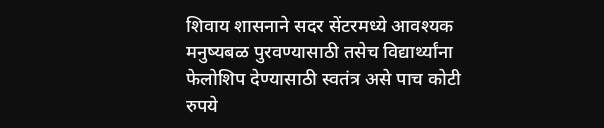शिवाय शासनाने सदर सेंटरमध्ये आवश्यक मनुष्यबळ पुरवण्यासाठी तसेच विद्यार्थ्यांना फेलोशिप देण्यासाठी स्वतंत्र असे पाच कोटी रुपये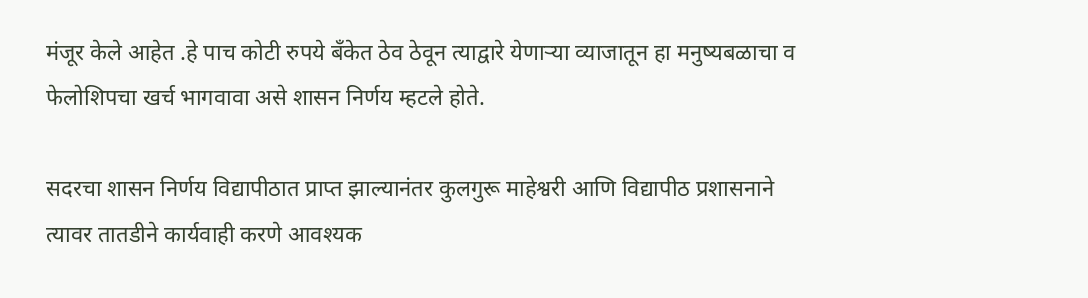मंजूर केले आहेत .हे पाच कोटी रुपये बँकेत ठेव ठेवून त्याद्वारे येणाऱ्या व्याजातून हा मनुष्यबळाचा व फेलोशिपचा खर्च भागवावा असे शासन निर्णय म्हटले होते.

सदरचा शासन निर्णय विद्यापीठात प्राप्त झाल्यानंतर कुलगुरू माहेश्वरी आणि विद्यापीठ प्रशासनाने त्यावर तातडीने कार्यवाही करणे आवश्यक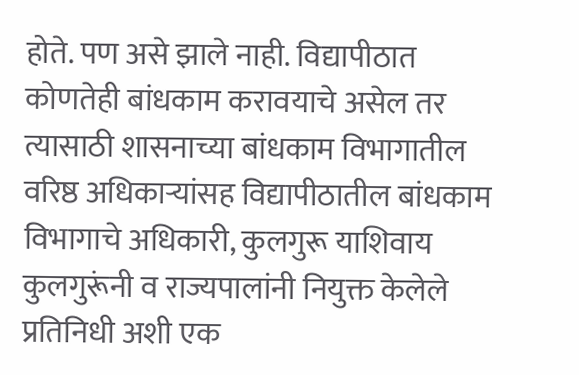होते. पण असे झाले नाही. विद्यापीठात कोणतेही बांधकाम करावयाचे असेल तर त्यासाठी शासनाच्या बांधकाम विभागातील वरिष्ठ अधिकाऱ्यांसह विद्यापीठातील बांधकाम विभागाचे अधिकारी, कुलगुरू याशिवाय कुलगुरूंनी व राज्यपालांनी नियुक्त केलेले प्रतिनिधी अशी एक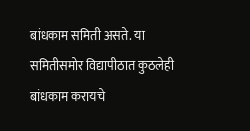बांधकाम समिती असते. या समितीसमोर विद्यापीठात कुठलेही बांधकाम करायचे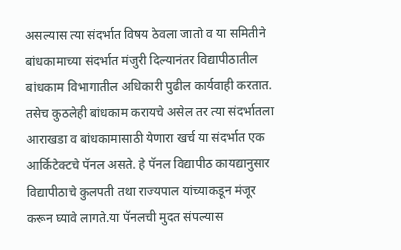असल्यास त्या संदर्भात विषय ठेवला जातो व या समितीने बांधकामाच्या संदर्भात मंजुरी दिल्यानंतर विद्यापीठातील बांधकाम विभागातील अधिकारी पुढील कार्यवाही करतात. तसेच कुठलेही बांधकाम करायचे असेल तर त्या संदर्भातला आराखडा व बांधकामासाठी येणारा खर्च या संदर्भात एक आर्किटेक्टचे पॅनल असते. हे पॅनल विद्यापीठ कायद्यानुसार विद्यापीठाचे कुलपती तथा राज्यपाल यांच्याकडून मंजूर करून घ्यावे लागते.या पॅनलची मुदत संपल्यास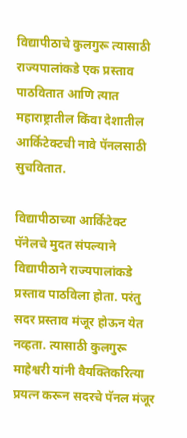विद्यापीठाचे कुलगुरू त्यासाठी राज्यपालांकडे एक प्रस्ताव पाठवितात आणि त्यात महाराष्ट्रातील किंवा देशातील आर्किटेक्टची नावे पॅनलसाठी सुचवितात.

विद्यापीठाच्या आर्किटेक्ट पॅनेलचे मुदत संपल्याने विद्यापीठाने राज्यपालांकडे प्रस्ताव पाठविला होता. परंतु सदर प्रस्ताव मंजूर होऊन येत नव्हता. त्यासाठी कुलगुरू माहेश्वरी यांनी वैयक्तिकरित्या प्रयत्न करून सदरचे पॅनल मंजूर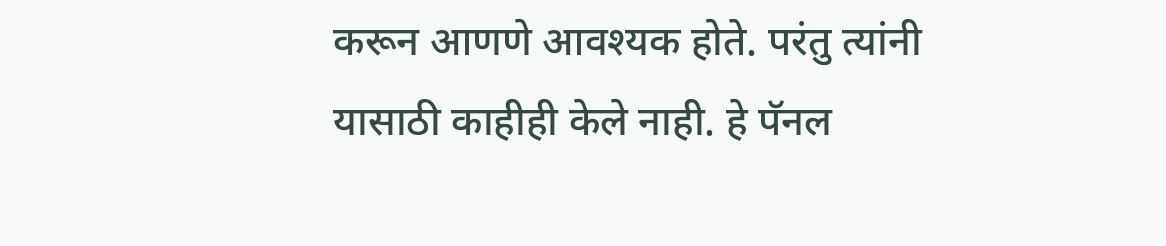करून आणणे आवश्यक होते. परंतु त्यांनी यासाठी काहीही केले नाही. हे पॅनल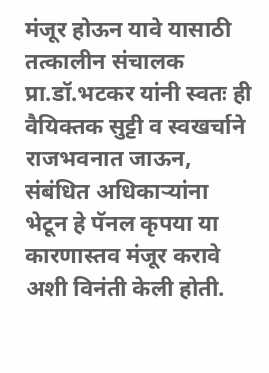मंजूर होऊन यावे यासाठी तत्कालीन संचालक प्रा.डॉ.भटकर यांनी स्वतः ही वैयिक्तक सुट्टी व स्वखर्चाने राजभवनात जाऊन, संबंधित अधिकाऱ्यांना भेटून हे पॅनल कृपया या कारणास्तव मंजूर करावे अशी विनंती केली होती.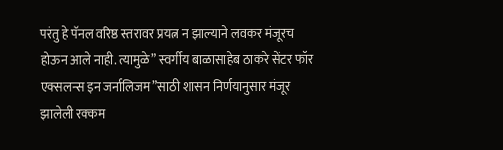परंतु हे पॅनल वरिष्ठ स्तरावर प्रयत्न न झाल्याने लवकर मंजूरच होऊन आले नाही. त्यामुळे” स्वर्गीय बाळासाहेब ठाकरे सेंटर फॉर एक्सलन्स इन जर्नालिजम”साठी शासन निर्णयानुसार मंजूर झालेली रक्कम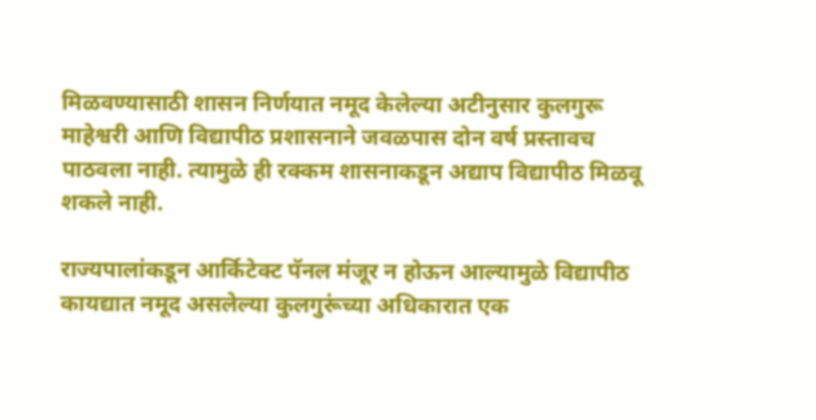मिळवण्यासाठी शासन निर्णयात नमूद केलेल्या अटीनुसार कुलगुरू माहेश्वरी आणि विद्यापीठ प्रशासनाने जवळपास दोन वर्ष प्रस्तावच पाठवला नाही. त्यामुळे ही रक्कम शासनाकडून अद्याप विद्यापीठ मिळवू शकले नाही.

राज्यपालांकडून आर्किटेक्ट पॅनल मंजूर न होऊन आल्यामुळे विद्यापीठ कायद्यात नमूद असलेल्या कुलगुरूंच्या अधिकारात एक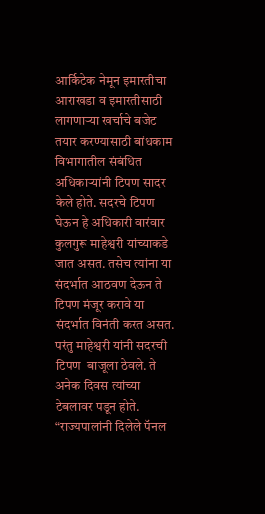आर्किटेक नेमून इमारतीचा आराखडा व इमारतीसाठी लागणाऱ्या खर्चाचे बजेट तयार करण्यासाठी बांधकाम विभागातील संबंधित अधिकाऱ्यांनी टिपण सादर केले होते. सदरचे टिपण घेऊन हे अधिकारी वारंवार कुलगुरू माहेश्वरी यांच्याकडे जात असत. तसेच त्यांना या संदर्भात आठवण देऊन ते टिपण मंजूर करावे या संदर्भात विनंती करत असत. परंतु माहेश्वरी यांनी सदरची टिपण  बाजूला ठेवले. ते अनेक दिवस त्यांच्या टेबलावर पडून होते. “राज्यपालांनी दिलेले पॅनल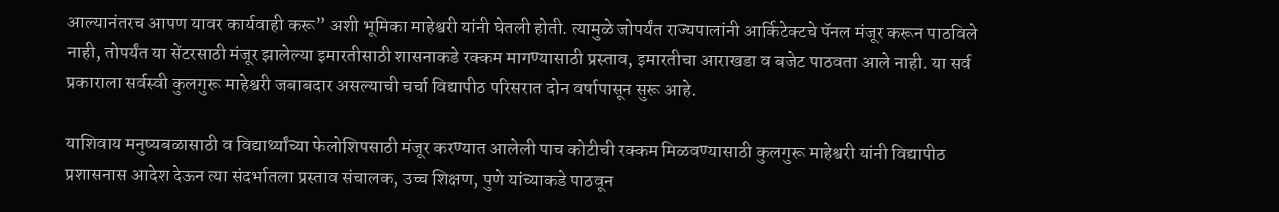आल्यानंतरच आपण यावर कार्यवाही करू” अशी भूमिका माहेश्वरी यांनी घेतली होती. त्यामुळे जोपर्यंत राज्यपालांनी आर्किटेक्टचे पॅनल मंजूर करून पाठविले नाही, तोपर्यंत या सेंटरसाठी मंजूर झालेल्या इमारतीसाठी शासनाकडे रक्कम मागण्यासाठी प्रस्ताव, इमारतीचा आराखडा व बजेट पाठवता आले नाही. या सर्व प्रकाराला सर्वस्वी कुलगुरू माहेश्वरी जबाबदार असल्याची चर्चा विद्यापीठ परिसरात दोन वर्षापासून सुरू आहे.

याशिवाय मनुष्यबळासाठी व विद्यार्थ्यांच्या फेलोशिपसाठी मंजूर करण्यात आलेली पाच कोटीची रक्कम मिळवण्यासाठी कुलगुरू माहेश्वरी यांनी विद्यापीठ प्रशासनास आदेश देऊन त्या संदर्भातला प्रस्ताव संचालक, उच्च शिक्षण, पुणे यांच्याकडे पाठवून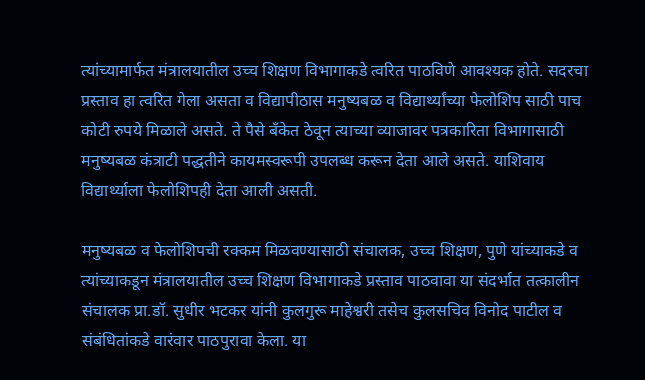त्यांच्यामार्फत मंत्रालयातील उच्च शिक्षण विभागाकडे त्वरित पाठविणे आवश्यक होते. सदरचा प्रस्ताव हा त्वरित गेला असता व विद्यापीठास मनुष्यबळ व विद्यार्थ्यांच्या फेलोशिप साठी पाच कोटी रुपये मिळाले असते. ते पैसे बँकेत ठेवून त्याच्या व्याजावर पत्रकारिता विभागासाठी मनुष्यबळ कंत्राटी पद्धतीने कायमस्वरूपी उपलब्ध करून देता आले असते. याशिवाय विद्यार्थ्याला फेलोशिपही देता आली असती.

मनुष्यबळ व फेलोशिपची रक्कम मिळवण्यासाठी संचालक, उच्च शिक्षण, पुणे यांच्याकडे व त्यांच्याकडून मंत्रालयातील उच्च शिक्षण विभागाकडे प्रस्ताव पाठवावा या संदर्भात तत्कालीन संचालक प्रा.डॉ. सुधीर भटकर यांनी कुलगुरू माहेश्वरी तसेच कुलसचिव विनोद पाटील व संबंधितांकडे वारंवार पाठपुरावा केला. या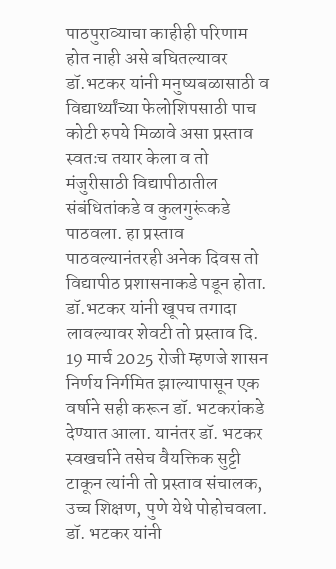पाठपुराव्याचा काहीही परिणाम होत नाही असे बघितल्यावर डॉ.भटकर यांनी मनुष्यबळासाठी व विद्यार्थ्यांच्या फेलोशिपसाठी पाच कोटी रुपये मिळावे असा प्रस्ताव स्वतःच तयार केला व तो मंजुरीसाठी विद्यापीठातील संबंधितांकडे व कुलगुरूंकडे पाठवला. हा प्रस्ताव पाठवल्यानंतरही अनेक दिवस तो विद्यापीठ प्रशासनाकडे पडून होता. डॉ.भटकर यांनी खूपच तगादा लावल्यावर शेवटी तो प्रस्ताव दि. 19 मार्च 2025 रोजी म्हणजे शासन निर्णय निर्गमित झाल्यापासून एक वर्षाने सही करून डॉ. भटकरांकडे देण्यात आला. यानंतर डॉ. भटकर स्वखर्चाने तसेच वैयक्तिक सुट्टी टाकून त्यांनी तो प्रस्ताव संचालक, उच्च शिक्षण, पुणे येथे पोहोचवला.  डॉ. भटकर यांनी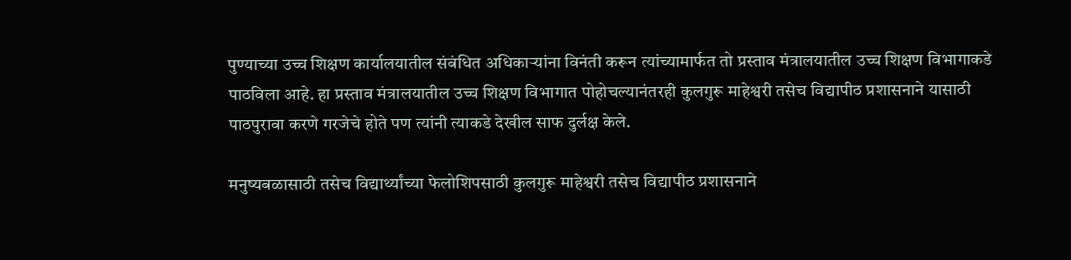पुण्याच्या उच्च शिक्षण कार्यालयातील संबंधित अधिकाऱ्यांना विनंती करून त्यांच्यामार्फत तो प्रस्ताव मंत्रालयातील उच्च शिक्षण विभागाकडे पाठविला आहे. हा प्रस्ताव मंत्रालयातील उच्च शिक्षण विभागात पोहोचल्यानंतरही कुलगुरू माहेश्वरी तसेच विद्यापीठ प्रशासनाने यासाठी पाठपुरावा करणे गरजेचे होते पण त्यांनी त्याकडे देखील साफ दुर्लक्ष केले.

मनुष्यबळासाठी तसेच विद्यार्थ्यांच्या फेलोशिपसाठी कुलगुरू माहेश्वरी तसेच विद्यापीठ प्रशासनाने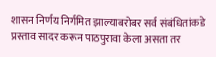शासन निर्णय निर्गमित झाल्याबरोबर सर्व संबंधितांकडे प्रस्ताव सादर करून पाठपुरावा केला असता तर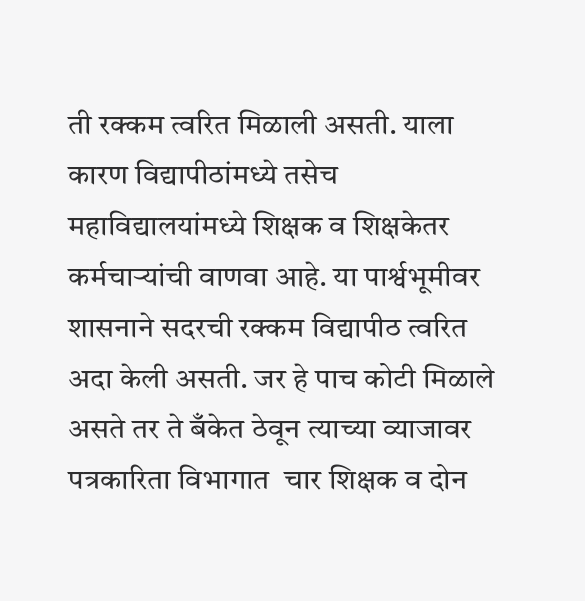ती रक्कम त्वरित मिळाली असती. याला कारण विद्यापीठांमध्ये तसेच महाविद्यालयांमध्ये शिक्षक व शिक्षकेतर कर्मचाऱ्यांची वाणवा आहे. या पार्श्वभूमीवर शासनाने सदरची रक्कम विद्यापीठ त्वरित अदा केली असती. जर हे पाच कोटी मिळाले असते तर ते बँकेत ठेवून त्याच्या व्याजावर पत्रकारिता विभागात  चार शिक्षक व दोन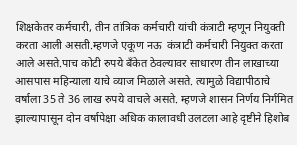शिक्षकेतर कर्मचारी, तीन तांत्रिक कर्मचारी यांची कंत्राटी म्हणून नियुक्ती करता आली असती.म्हणजे एकूण नऊ  कंत्राटी कर्मचारी नियुक्त करता आले असते.पाच कोटी रुपये बँकेत ठेवल्यावर साधारण तीन लाखाच्या आसपास महिन्याला याचे व्याज मिळाले असते. त्यामुळे विद्यापीठाचे वर्षाला 35 ते 36 लाख रुपये वाचले असते. म्हणजे शासन निर्णय निर्गमित झाल्यापासून दोन वर्षापेक्षा अधिक कालावधी उलटला आहे दृष्टीने हिशोब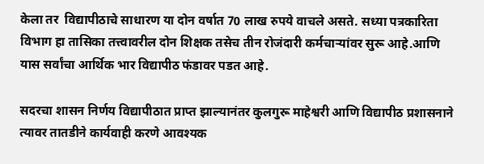केला तर  विद्यापीठाचे साधारण या दोन वर्षात 70 लाख रुपये वाचले असते. सध्या पत्रकारिता विभाग हा तासिका तत्त्वावरील दोन शिक्षक तसेच तीन रोजंदारी कर्मचाऱ्यांवर सुरू आहे.आणि यास सर्वांचा आर्थिक भार विद्यापीठ फंडावर पडत आहे.

सदरचा शासन निर्णय विद्यापीठात प्राप्त झाल्यानंतर कुलगुरू माहेश्वरी आणि विद्यापीठ प्रशासनाने त्यावर तातडीने कार्यवाही करणे आवश्यक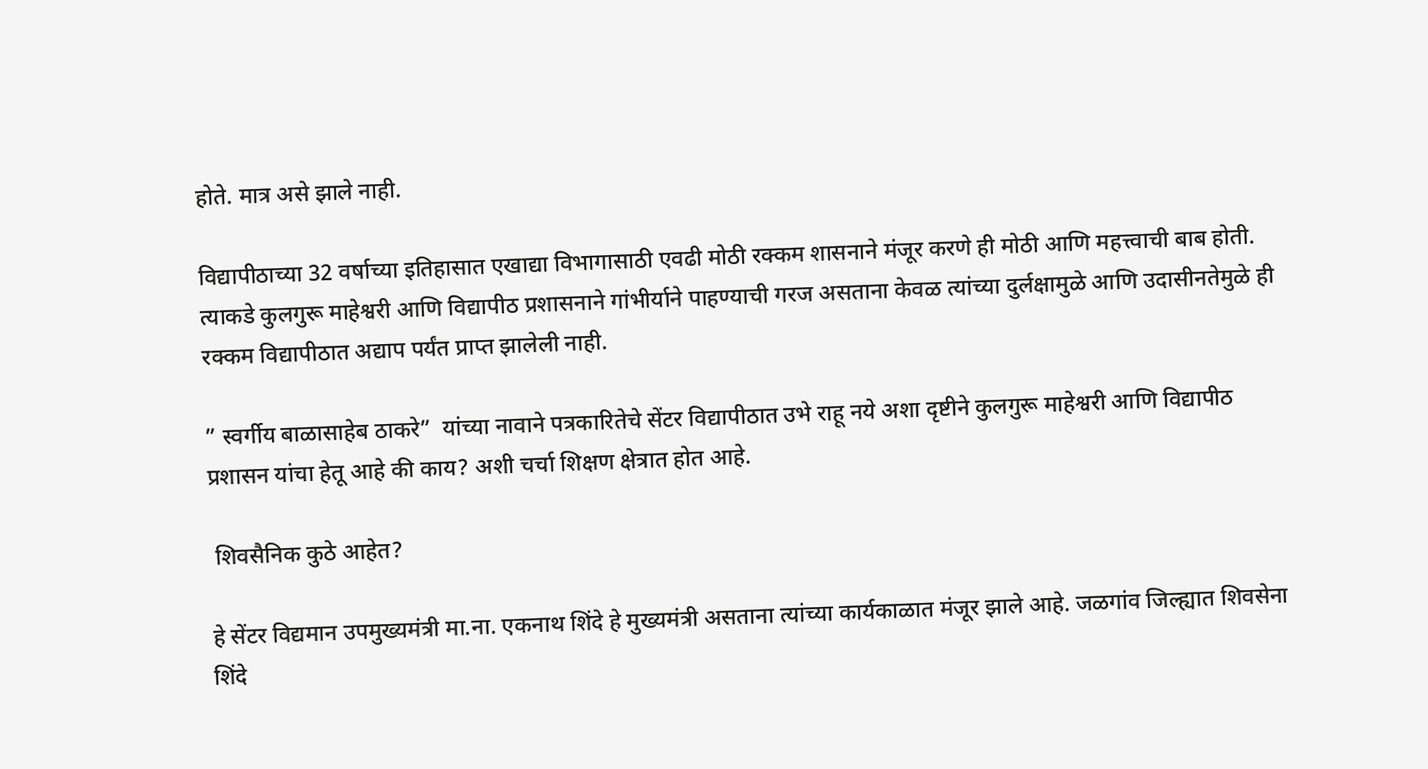होते. मात्र असे झाले नाही.

विद्यापीठाच्या 32 वर्षाच्या इतिहासात एखाद्या विभागासाठी एवढी मोठी रक्कम शासनाने मंजूर करणे ही मोठी आणि महत्त्वाची बाब होती. त्याकडे कुलगुरू माहेश्वरी आणि विद्यापीठ प्रशासनाने गांभीर्याने पाहण्याची गरज असताना केवळ त्यांच्या दुर्लक्षामुळे आणि उदासीनतेमुळे ही रक्कम विद्यापीठात अद्याप पर्यंत प्राप्त झालेली नाही.

” स्वर्गीय बाळासाहेब ठाकरे”  यांच्या नावाने पत्रकारितेचे सेंटर विद्यापीठात उभे राहू नये अशा दृष्टीने कुलगुरू माहेश्वरी आणि विद्यापीठ प्रशासन यांचा हेतू आहे की काय? अशी चर्चा शिक्षण क्षेत्रात होत आहे.

 शिवसैनिक कुठे आहेत?

हे सेंटर विद्यमान उपमुख्यमंत्री मा.ना. एकनाथ शिंदे हे मुख्यमंत्री असताना त्यांच्या कार्यकाळात मंजूर झाले आहे. जळगांव जिल्ह्यात शिवसेना शिंदे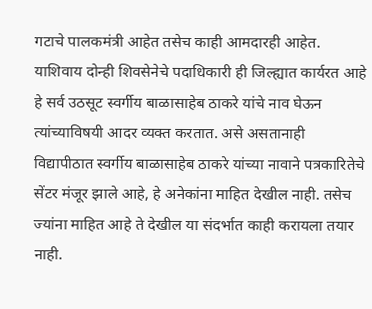गटाचे पालकमंत्री आहेत तसेच काही आमदारही आहेत. याशिवाय दोन्ही शिवसेनेचे पदाधिकारी ही जिल्ह्यात कार्यरत आहे हे सर्व उठसूट स्वर्गीय बाळासाहेब ठाकरे यांचे नाव घेऊन त्यांच्याविषयी आदर व्यक्त करतात. असे असतानाही विद्यापीठात स्वर्गीय बाळासाहेब ठाकरे यांच्या नावाने पत्रकारितेचे सेंटर मंजूर झाले आहे, हे अनेकांना माहित देखील नाही. तसेच ज्यांना माहित आहे ते देखील या संदर्भात काही करायला तयार नाही.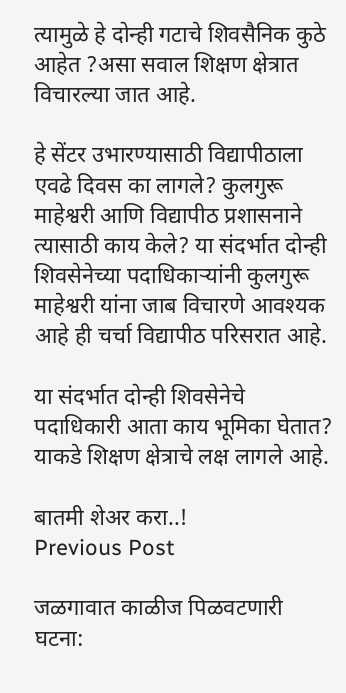त्यामुळे हे दोन्ही गटाचे शिवसैनिक कुठे आहेत ?असा सवाल शिक्षण क्षेत्रात विचारल्या जात आहे.

हे सेंटर उभारण्यासाठी विद्यापीठाला एवढे दिवस का लागले? कुलगुरू माहेश्वरी आणि विद्यापीठ प्रशासनाने त्यासाठी काय केले? या संदर्भात दोन्ही शिवसेनेच्या पदाधिकाऱ्यांनी कुलगुरू माहेश्वरी यांना जाब विचारणे आवश्यक आहे ही चर्चा विद्यापीठ परिसरात आहे.

या संदर्भात दोन्ही शिवसेनेचे पदाधिकारी आता काय भूमिका घेतात? याकडे शिक्षण क्षेत्राचे लक्ष लागले आहे.

बातमी शेअर करा..!
Previous Post

जळगावात काळीज पिळवटणारी घटना: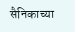सैनिकाच्या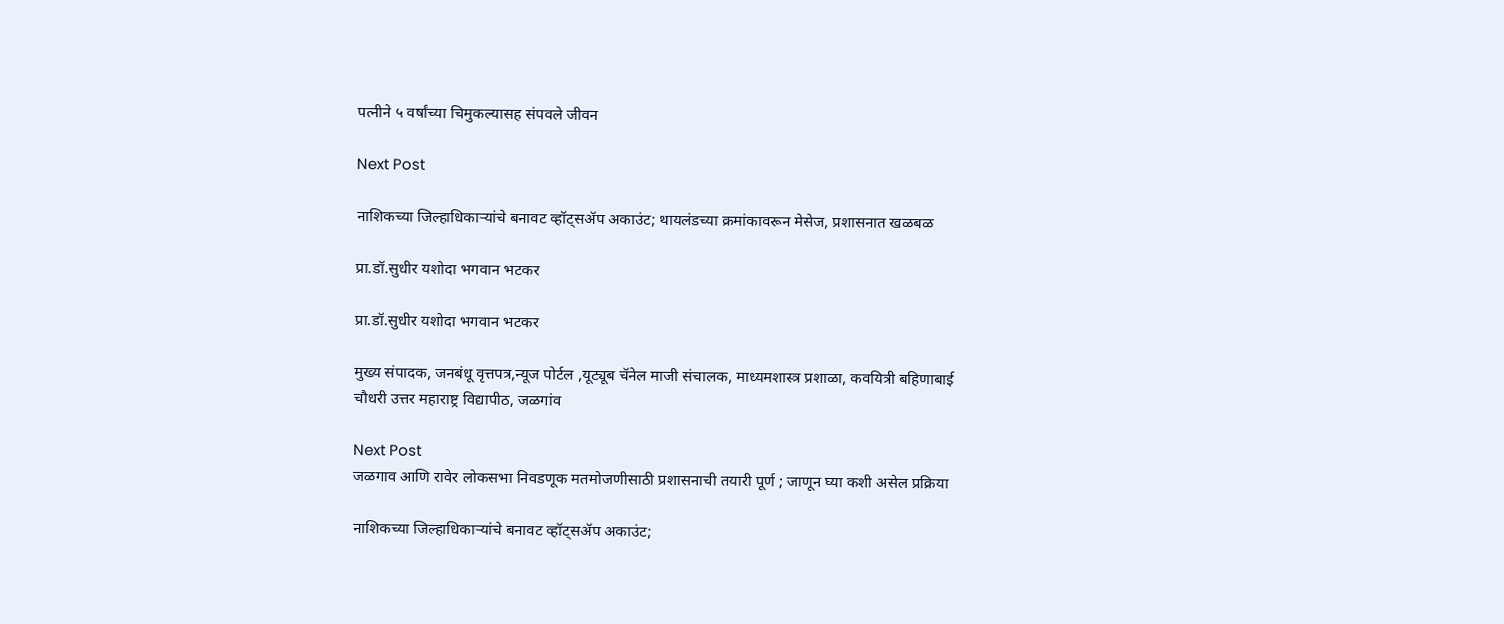पत्नीने ५ वर्षांच्या चिमुकल्यासह संपवले जीवन

Next Post

नाशिकच्या जिल्हाधिकाऱ्यांचे बनावट व्हॉट्सॲप अकाउंट; थायलंडच्या क्रमांकावरून मेसेज, प्रशासनात खळबळ

प्रा.डॉ.सुधीर यशोदा भगवान भटकर

प्रा.डॉ.सुधीर यशोदा भगवान भटकर

मुख्य संपादक, जनबंधू वृत्तपत्र,न्यूज पोर्टल ,यूट्यूब चॅनेल माजी संचालक, माध्यमशास्त्र प्रशाळा, कवयित्री बहिणाबाई चौधरी उत्तर महाराष्ट्र विद्यापीठ, जळगांव

Next Post
जळगाव आणि रावेर लोकसभा निवडणूक मतमोजणीसाठी प्रशासनाची तयारी पूर्ण ; जाणून घ्या कशी असेल प्रक्रिया

नाशिकच्या जिल्हाधिकाऱ्यांचे बनावट व्हॉट्सॲप अकाउंट;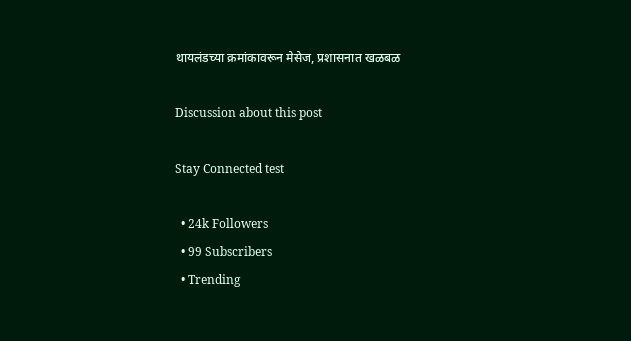थायलंडच्या क्रमांकावरून मेसेज, प्रशासनात खळबळ

Discussion about this post

Stay Connected test

  • 24k Followers
  • 99 Subscribers
  • Trending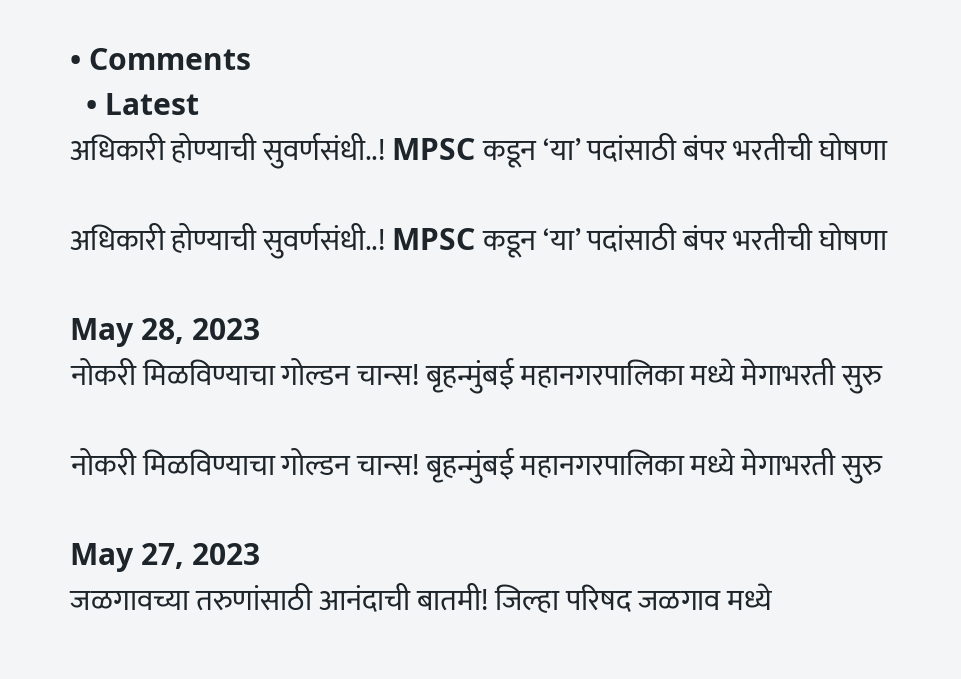• Comments
  • Latest
अधिकारी होण्याची सुवर्णसंधी..! MPSC कडून ‘या’ पदांसाठी बंपर भरतीची घोषणा

अधिकारी होण्याची सुवर्णसंधी..! MPSC कडून ‘या’ पदांसाठी बंपर भरतीची घोषणा

May 28, 2023
नोकरी मिळविण्याचा गोल्डन चान्स! बृहन्मुंबई महानगरपालिका मध्ये मेगाभरती सुरु

नोकरी मिळविण्याचा गोल्डन चान्स! बृहन्मुंबई महानगरपालिका मध्ये मेगाभरती सुरु

May 27, 2023
जळगावच्या तरुणांसाठी आनंदाची बातमी! जिल्हा परिषद जळगाव मध्ये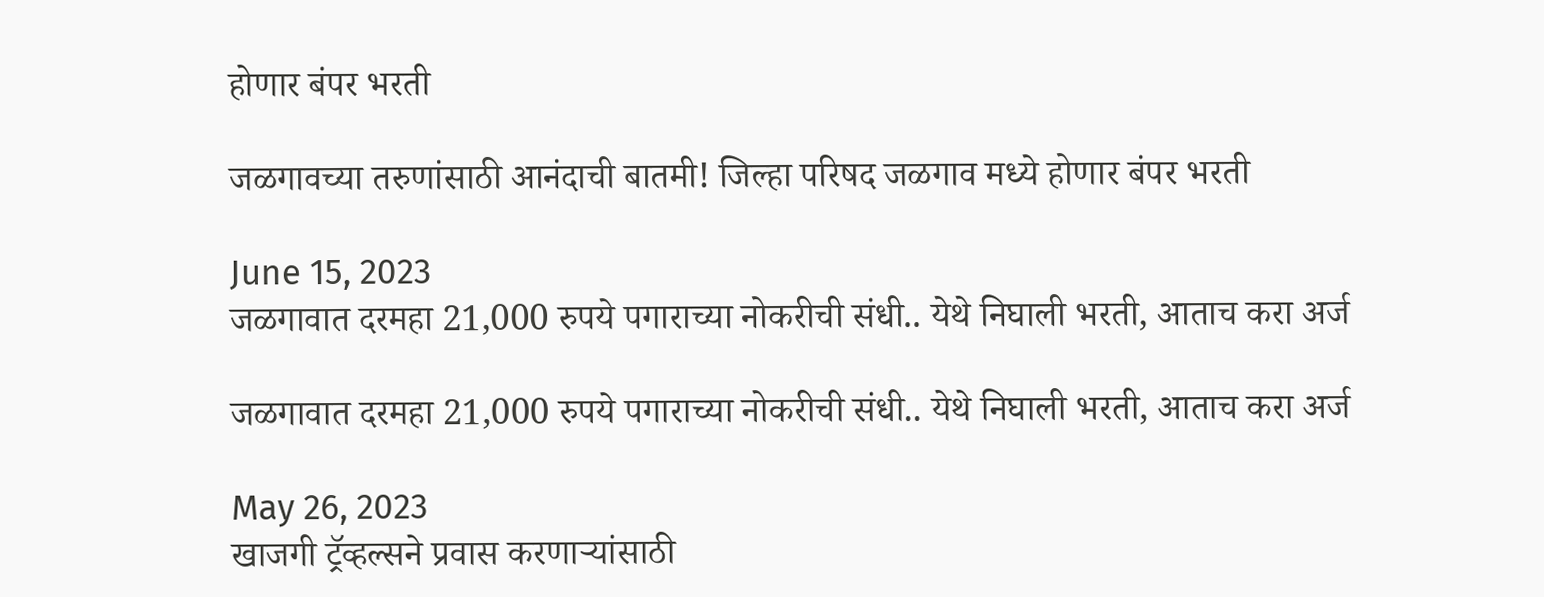होणार बंपर भरती

जळगावच्या तरुणांसाठी आनंदाची बातमी! जिल्हा परिषद जळगाव मध्ये होणार बंपर भरती

June 15, 2023
जळगावात दरमहा 21,000 रुपये पगाराच्या नोकरीची संधी.. येथे निघाली भरती, आताच करा अर्ज

जळगावात दरमहा 21,000 रुपये पगाराच्या नोकरीची संधी.. येथे निघाली भरती, आताच करा अर्ज

May 26, 2023
खाजगी ट्रॅव्हल्सने प्रवास करणाऱ्यांसाठी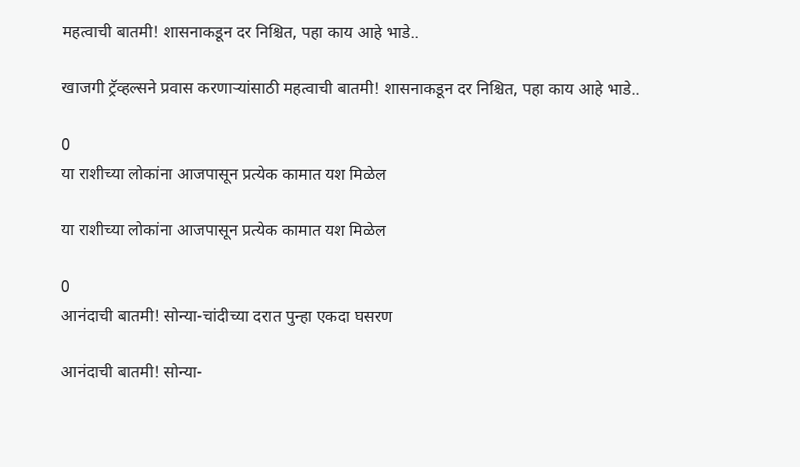महत्वाची बातमी! शासनाकडून दर निश्चित, पहा काय आहे भाडे..

खाजगी ट्रॅव्हल्सने प्रवास करणाऱ्यांसाठी महत्वाची बातमी! शासनाकडून दर निश्चित, पहा काय आहे भाडे..

0
या राशीच्या लोकांना आजपासून प्रत्येक कामात यश मिळेल

या राशीच्या लोकांना आजपासून प्रत्येक कामात यश मिळेल

0
आनंदाची बातमी! सोन्या-चांदीच्या दरात पुन्हा एकदा घसरण

आनंदाची बातमी! सोन्या-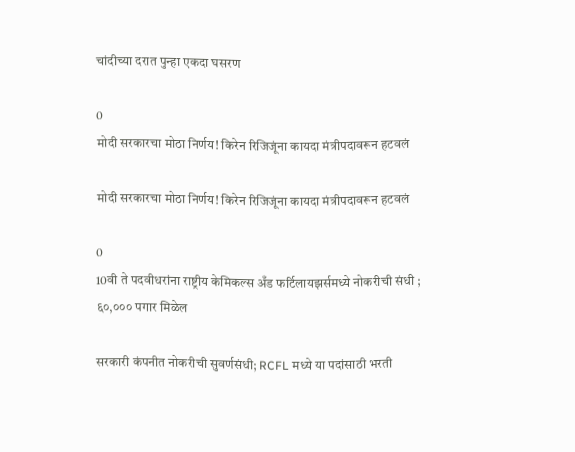चांदीच्या दरात पुन्हा एकदा घसरण

0
मोदी सरकारचा मोठा निर्णय! किरेन रिजिजूंना कायदा मंत्रीपदावरून हटवलं

मोदी सरकारचा मोठा निर्णय! किरेन रिजिजूंना कायदा मंत्रीपदावरून हटवलं

0
10वी ते पदवीधरांना राष्ट्रीय केमिकल्स अँड फर्टिलायझर्समध्ये नोकरीची संधी ; ६०,००० पगार मिळेल

सरकारी कंपनीत नोकरीची सुवर्णसंधी; RCFL मध्ये या पदांसाठी भरती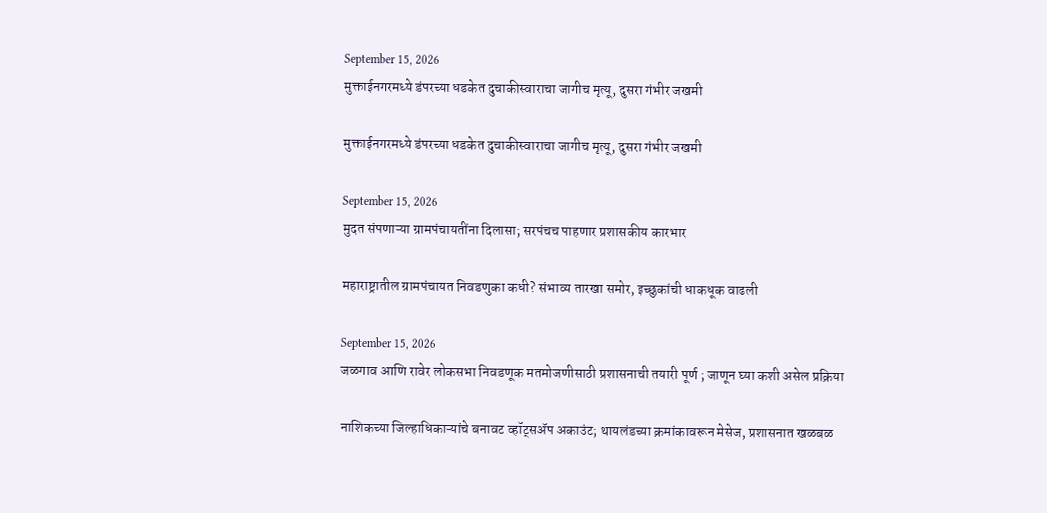September 15, 2026
मुक्ताईनगरमध्ये डंपरच्या धडकेत दुचाकीस्वाराचा जागीच मृत्यू, दुसरा गंभीर जखमी

मुक्ताईनगरमध्ये डंपरच्या धडकेत दुचाकीस्वाराचा जागीच मृत्यू, दुसरा गंभीर जखमी

September 15, 2026
मुदत संपणाऱ्या ग्रामपंचायतींना दिलासा; सरपंचच पाहणार प्रशासकीय कारभार

महाराष्ट्रातील ग्रामपंचायत निवडणुका कधी? संभाव्य तारखा समोर, इच्छुकांची धाकधूक वाढली

September 15, 2026
जळगाव आणि रावेर लोकसभा निवडणूक मतमोजणीसाठी प्रशासनाची तयारी पूर्ण ; जाणून घ्या कशी असेल प्रक्रिया

नाशिकच्या जिल्हाधिकाऱ्यांचे बनावट व्हॉट्सॲप अकाउंट; थायलंडच्या क्रमांकावरून मेसेज, प्रशासनात खळबळ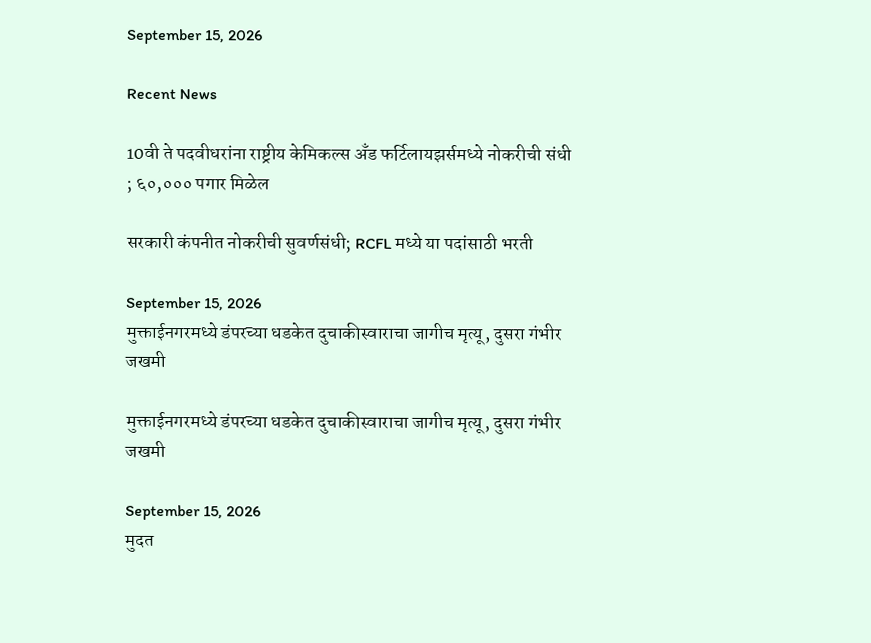September 15, 2026

Recent News

10वी ते पदवीधरांना राष्ट्रीय केमिकल्स अँड फर्टिलायझर्समध्ये नोकरीची संधी ; ६०,००० पगार मिळेल

सरकारी कंपनीत नोकरीची सुवर्णसंधी; RCFL मध्ये या पदांसाठी भरती

September 15, 2026
मुक्ताईनगरमध्ये डंपरच्या धडकेत दुचाकीस्वाराचा जागीच मृत्यू, दुसरा गंभीर जखमी

मुक्ताईनगरमध्ये डंपरच्या धडकेत दुचाकीस्वाराचा जागीच मृत्यू, दुसरा गंभीर जखमी

September 15, 2026
मुदत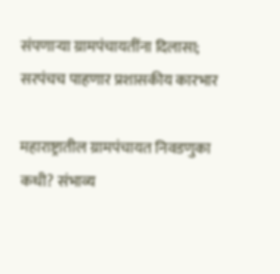संपणाऱ्या ग्रामपंचायतींना दिलासा; सरपंचच पाहणार प्रशासकीय कारभार

महाराष्ट्रातील ग्रामपंचायत निवडणुका कधी? संभाव्य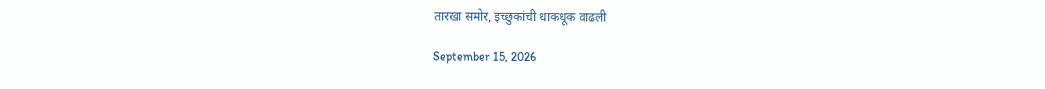तारखा समोर, इच्छुकांची धाकधूक वाढली

September 15, 2026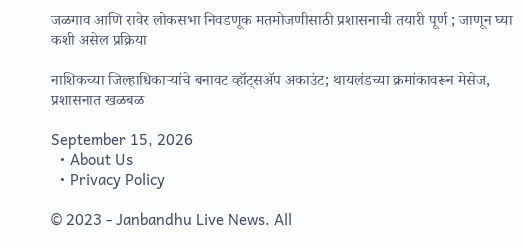जळगाव आणि रावेर लोकसभा निवडणूक मतमोजणीसाठी प्रशासनाची तयारी पूर्ण ; जाणून घ्या कशी असेल प्रक्रिया

नाशिकच्या जिल्हाधिकाऱ्यांचे बनावट व्हॉट्सॲप अकाउंट; थायलंडच्या क्रमांकावरून मेसेज, प्रशासनात खळबळ

September 15, 2026
  • About Us
  • Privacy Policy

© 2023 - Janbandhu Live News. All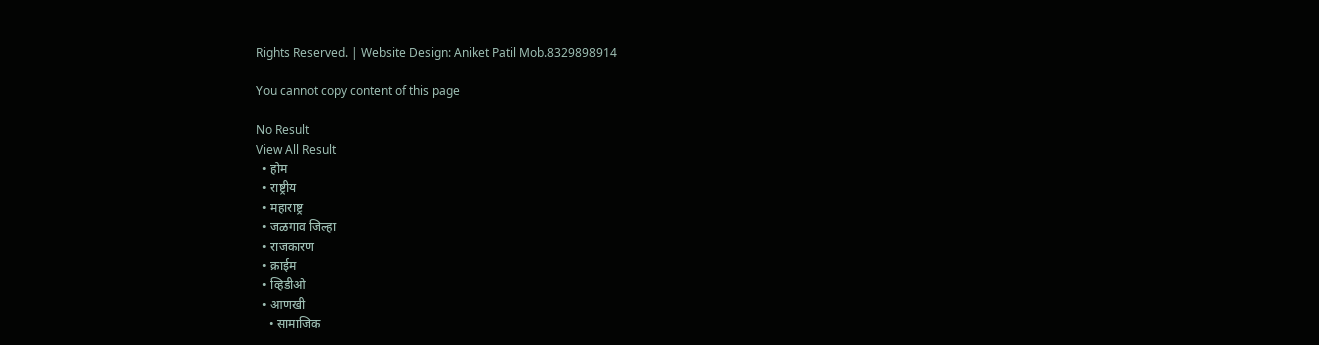Rights Reserved. | Website Design: Aniket Patil Mob.8329898914

You cannot copy content of this page

No Result
View All Result
  • होम
  • राष्ट्रीय
  • महाराष्ट्र
  • जळगाव जिल्हा
  • राजकारण
  • क्राईम
  • व्हिडीओ
  • आणखी
    • सामाजिक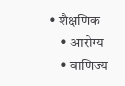• शैक्षणिक
    • आरोग्य
    • वाणिज्य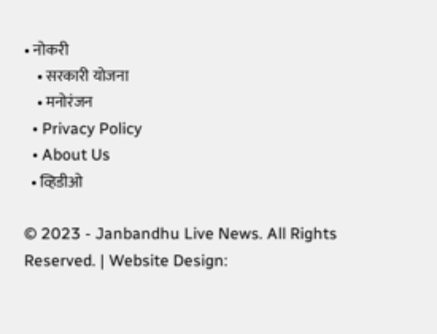• नोकरी
    • सरकारी योजना
    • मनोरंजन
  • Privacy Policy
  • About Us
  • व्हिडीओ

© 2023 - Janbandhu Live News. All Rights Reserved. | Website Design: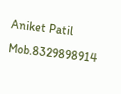Aniket Patil Mob.8329898914